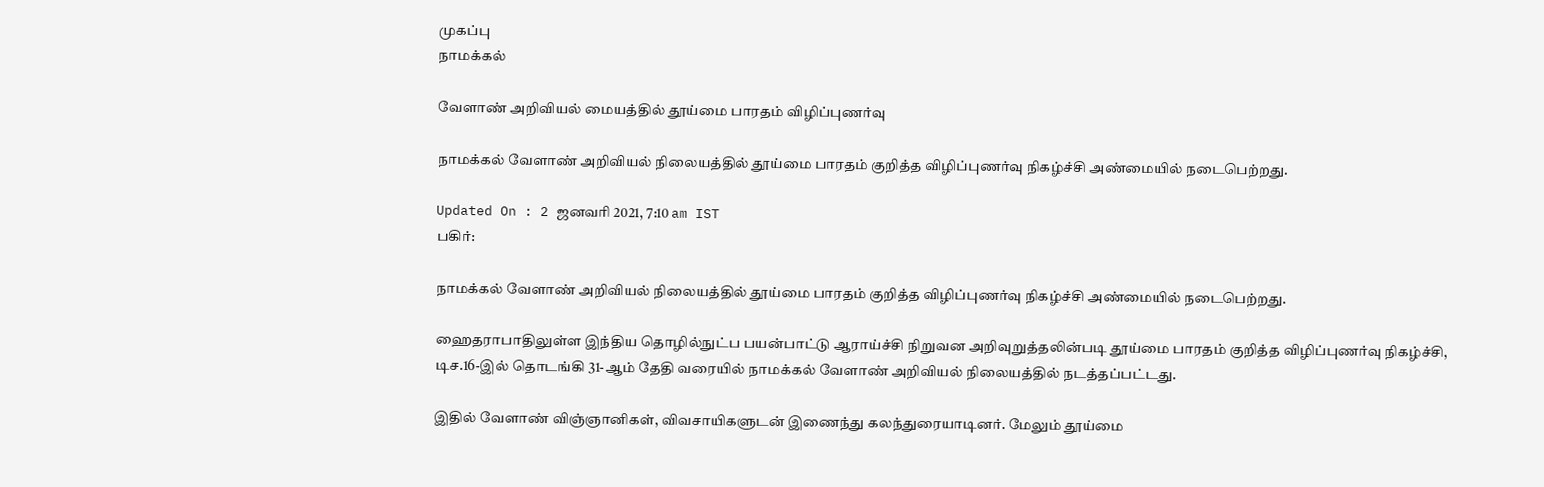முகப்பு
நாமக்கல்

வேளாண் அறிவியல் மையத்தில் தூய்மை பாரதம் விழிப்புணர்வு

நாமக்கல் வேளாண் அறிவியல் நிலையத்தில் தூய்மை பாரதம் குறித்த விழிப்புணர்வு நிகழ்ச்சி அண்மையில் நடைபெற்றது.

Updated On : 2 ஜனவரி 2021, 7:10 am IST
பகிர்:

நாமக்கல் வேளாண் அறிவியல் நிலையத்தில் தூய்மை பாரதம் குறித்த விழிப்புணர்வு நிகழ்ச்சி அண்மையில் நடைபெற்றது.

ஹைதராபாதிலுள்ள இந்திய தொழில்நுட்ப பயன்பாட்டு ஆராய்ச்சி நிறுவன அறிவுறுத்தலின்படி தூய்மை பாரதம் குறித்த விழிப்புணர்வு நிகழ்ச்சி, டிச.16-இல் தொடங்கி 31-ஆம் தேதி வரையில் நாமக்கல் வேளாண் அறிவியல் நிலையத்தில் நடத்தப்பட்டது.

இதில் வேளாண் விஞ்ஞானிகள், விவசாயிகளுடன் இணைந்து கலந்துரையாடினர். மேலும் தூய்மை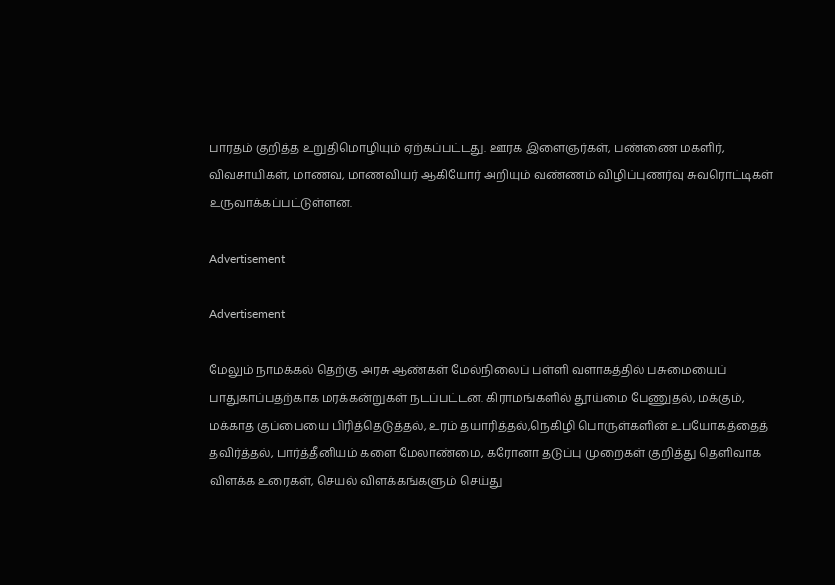பாரதம் குறித்த உறுதிமொழியும் ஏற்கப்பட்டது. ஊரக இளைஞர்கள், பண்ணை மகளிர், விவசாயிகள், மாணவ, மாணவியர் ஆகியோர் அறியும் வண்ணம் விழிப்புணர்வு சுவரொட்டிகள் உருவாக்கப்பட்டுள்ளன.

Advertisement

Advertisement

மேலும் நாமக்கல் தெற்கு அரசு ஆண்கள் மேல்நிலைப் பள்ளி வளாகத்தில் பசுமையைப் பாதுகாப்பதற்காக மரக்கன்றுகள் நடப்பட்டன. கிராமங்களில் தூய்மை பேணுதல், மக்கும், மக்காத குப்பையை பிரித்தெடுத்தல், உரம் தயாரித்தல்,நெகிழி பொருள்களின் உபயோகத்தைத் தவிர்த்தல், பார்த்தீனியம் களை மேலாண்மை, கரோனா தடுப்பு முறைகள் குறித்து தெளிவாக விளக்க உரைகள், செயல் விளக்கங்களும் செய்து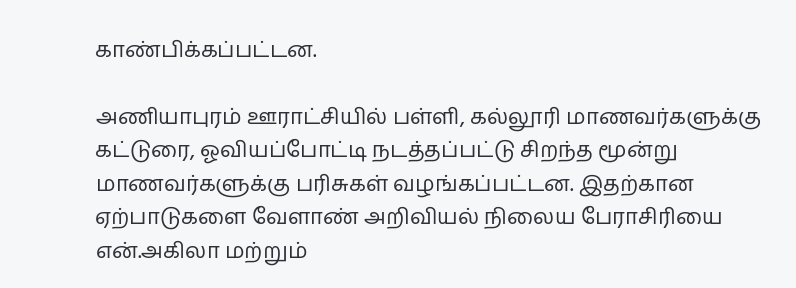காண்பிக்கப்பட்டன.

அணியாபுரம் ஊராட்சியில் பள்ளி, கல்லூரி மாணவர்களுக்கு கட்டுரை, ஓவியப்போட்டி நடத்தப்பட்டு சிறந்த மூன்று மாணவர்களுக்கு பரிசுகள் வழங்கப்பட்டன. இதற்கான ஏற்பாடுகளை வேளாண் அறிவியல் நிலைய பேராசிரியை என்.அகிலா மற்றும்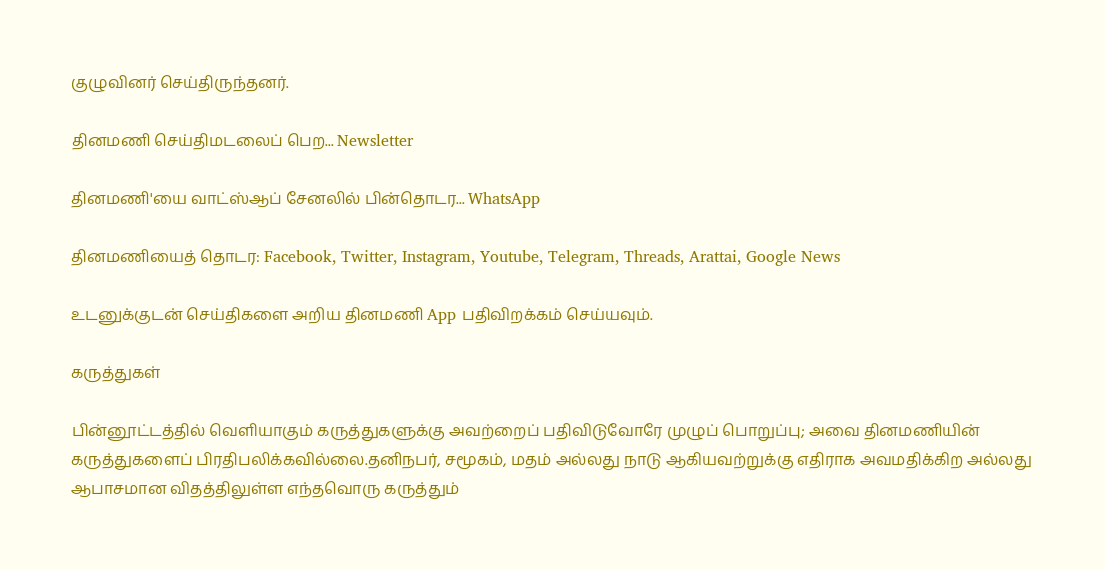குழுவினர் செய்திருந்தனர்.

தினமணி செய்திமடலைப் பெற... Newsletter

தினமணி'யை வாட்ஸ்ஆப் சேனலில் பின்தொடர... WhatsApp

தினமணியைத் தொடர: Facebook, Twitter, Instagram, Youtube, Telegram, Threads, Arattai, Google News

உடனுக்குடன் செய்திகளை அறிய தினமணி App பதிவிறக்கம் செய்யவும்.

கருத்துகள்

பின்னூட்டத்தில் வெளியாகும் கருத்துகளுக்கு அவற்றைப் பதிவிடுவோரே முழுப் பொறுப்பு; அவை தினமணியின் கருத்துகளைப் பிரதிபலிக்கவில்லை.தனிநபர், சமூகம், மதம் அல்லது நாடு ஆகியவற்றுக்கு எதிராக அவமதிக்கிற அல்லது ஆபாசமான விதத்திலுள்ள எந்தவொரு கருத்தும்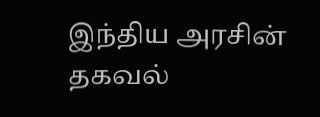இந்திய அரசின் தகவல்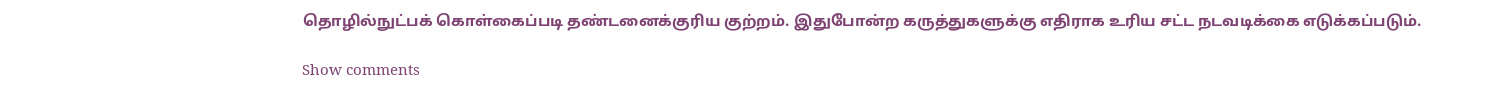தொழில்நுட்பக் கொள்கைப்படி தண்டனைக்குரிய குற்றம். இதுபோன்ற கருத்துகளுக்கு எதிராக உரிய சட்ட நடவடிக்கை எடுக்கப்படும்.

Show comments